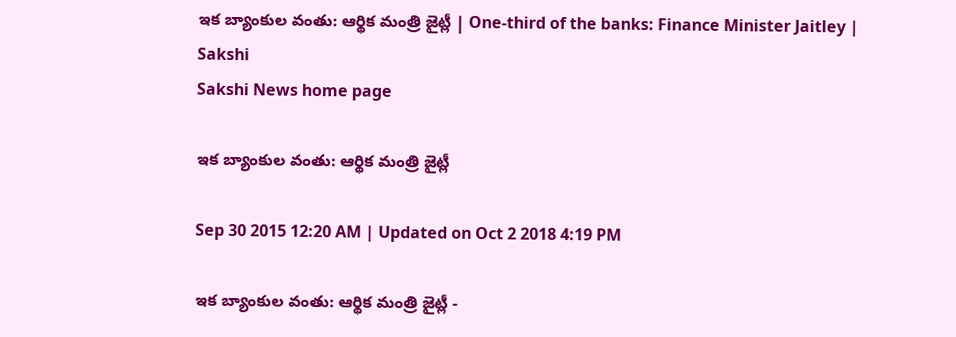ఇక బ్యాంకుల వంతు: ఆర్థిక మంత్రి జైట్లీ | One-third of the banks: Finance Minister Jaitley | Sakshi
Sakshi News home page

ఇక బ్యాంకుల వంతు: ఆర్థిక మంత్రి జైట్లీ

Sep 30 2015 12:20 AM | Updated on Oct 2 2018 4:19 PM

ఇక బ్యాంకుల వంతు: ఆర్థిక మంత్రి జైట్లీ -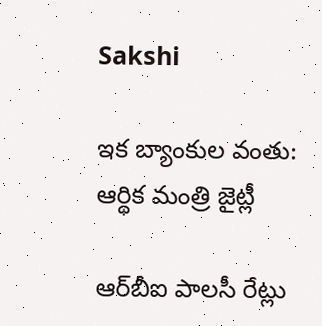Sakshi

ఇక బ్యాంకుల వంతు: ఆర్థిక మంత్రి జైట్లీ

ఆర్‌బీఐ పాలసీ రేట్లు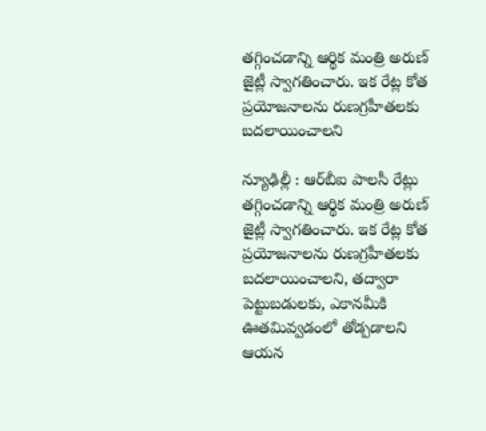తగ్గించడాన్ని ఆర్థిక మంత్రి అరుణ్ జైట్లీ స్వాగతించారు. ఇక రేట్ల కోత ప్రయోజనాలను రుణగ్రహీతలకు బదలాయించాలని

న్యూఢిల్లీ : ఆర్‌బీఐ పాలసీ రేట్లు తగ్గించడాన్ని ఆర్థిక మంత్రి అరుణ్ జైట్లీ స్వాగతించారు. ఇక రేట్ల కోత ప్రయోజనాలను రుణగ్రహీతలకు బదలాయించాలని, తద్వారా పెట్టుబడులకు, ఎకానమీకి ఊతమివ్వడంలో తోడ్పడాలని ఆయన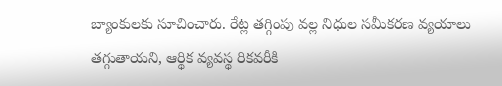బ్యాంకులకు సూచించారు. రేట్ల తగ్గింపు వల్ల నిధుల సమీకరణ వ్యయాలు తగ్గుతాయని, ఆర్థిక వ్యవస్థ రికవరీకి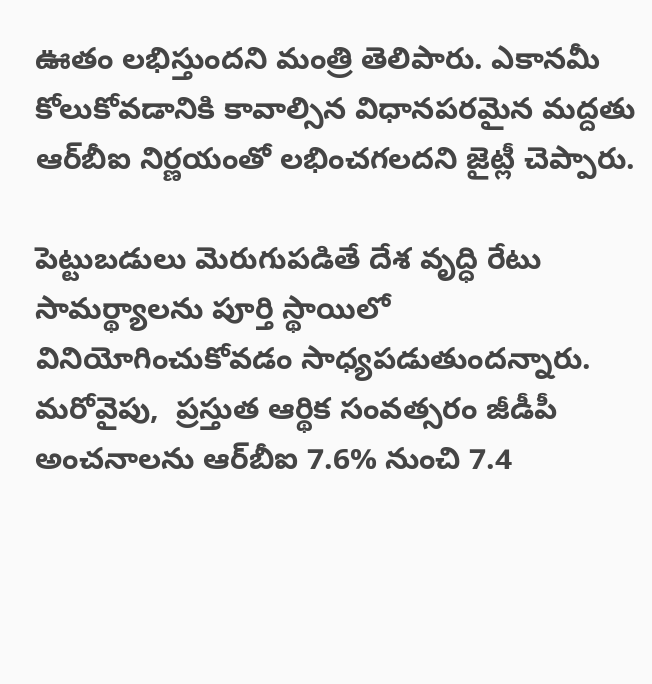ఊతం లభిస్తుందని మంత్రి తెలిపారు. ఎకానమీ కోలుకోవడానికి కావాల్సిన విధానపరమైన మద్దతు ఆర్‌బీఐ నిర్ణయంతో లభించగలదని జైట్లీ చెప్పారు.

పెట్టుబడులు మెరుగుపడితే దేశ వృద్ధి రేటు సామర్థ్యాలను పూర్తి స్థాయిలో వినియోగించుకోవడం సాధ్యపడుతుందన్నారు. మరోవైపు,  ప్రస్తుత ఆర్థిక సంవత్సరం జీడీపీ అంచనాలను ఆర్‌బీఐ 7.6% నుంచి 7.4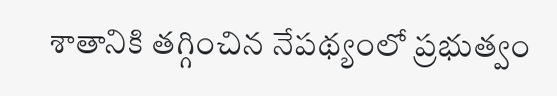శాతానికి తగ్గించిన నేపథ్యంలో ప్రభుత్వం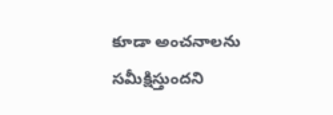కూడా అంచనాలను సమీక్షిస్తుందని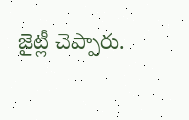జైట్లీ చెప్పారు.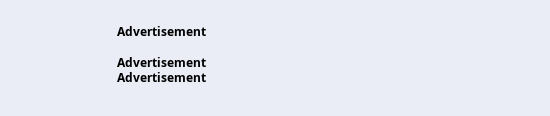Advertisement

Advertisement
Advertisement